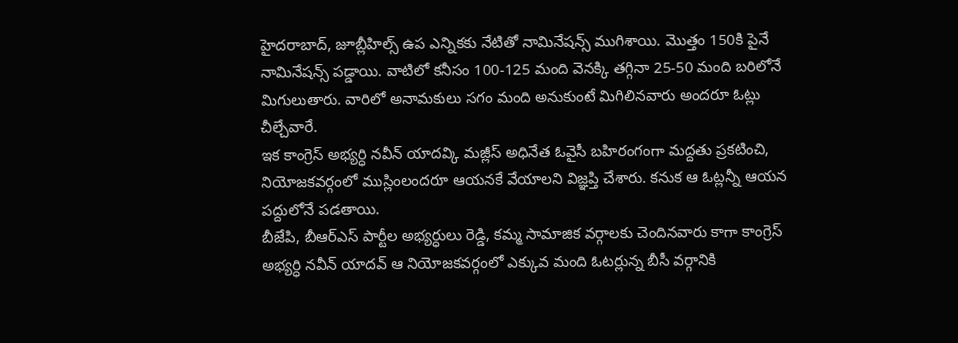హైదరాబాద్, జూబ్లీహిల్స్ ఉప ఎన్నికకు నేటితో నామినేషన్స్ ముగిశాయి. మొత్తం 150కి పైనే నామినేషన్స్ పడ్డాయి. వాటిలో కనీసం 100-125 మంది వెనక్కి తగ్గినా 25-50 మంది బరిలోనే మిగులుతారు. వారిలో అనామకులు సగం మంది అనుకుంటే మిగిలినవారు అందరూ ఓట్లు చీల్చేవారే.
ఇక కాంగ్రెస్ అభ్యర్ధి నవీన్ యాదవ్కి మజ్లీస్ అధినేత ఓవైసీ బహిరంగంగా మద్దతు ప్రకటించి, నియోజకవర్గంలో ముస్లింలందరూ ఆయనకే వేయాలని విజ్ఞప్తి చేశారు. కనుక ఆ ఓట్లన్నీ ఆయన పద్దులోనే పడతాయి.
బీజేపి, బీఆర్ఎస్ పార్టీల అభ్యర్ధులు రెడ్డి, కమ్మ సామాజిక వర్గాలకు చెందినవారు కాగా కాంగ్రెస్ అభ్యర్ధి నవీన్ యాదవ్ ఆ నియోజకవర్గంలో ఎక్కువ మంది ఓటర్లున్న బీసీ వర్గానికి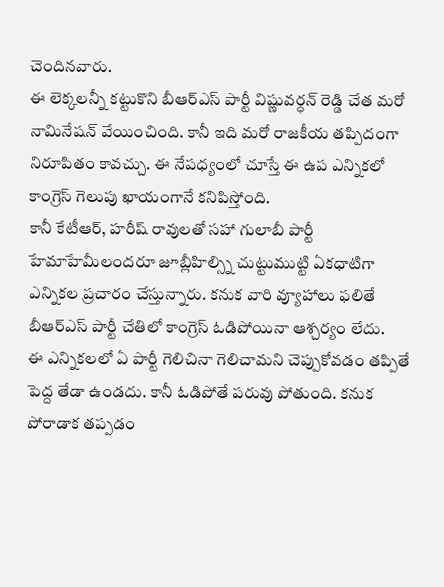చెందినవారు.
ఈ లెక్కలన్నీ కట్టుకొని బీఆర్ఎస్ పార్టీ విష్ణువర్ధన్ రెడ్డి చేత మరో నామినేషన్ వేయించింది. కానీ ఇది మరో రాజకీయ తప్పిదంగా నిరూపితం కావచ్చు. ఈ నేపధ్యంలో చూస్తే ఈ ఉప ఎన్నికలో కాంగ్రెస్ గెలుపు ఖాయంగానే కనిపిస్తోంది.
కానీ కేటీఆర్, హరీష్ రావులతో సహా గులాబీ పార్టీ హేమాహేమీలందరూ జూబ్లీహిల్స్ని చుట్టుముట్టి ఏకధాటిగా ఎన్నికల ప్రచారం చేస్తున్నారు. కనుక వారి వ్యూహాలు ఫలితే బీఆర్ఎస్ పార్టీ చేతిలో కాంగ్రెస్ ఓడిపోయినా ఆశ్చర్యం లేదు.
ఈ ఎన్నికలలో ఏ పార్టీ గెలిచినా గెలిచామని చెప్పుకోవడం తప్పితే పెద్ద తేడా ఉండదు. కానీ ఓడిపోతే పరువు పోతుంది. కనుక పోరాడాక తప్పడం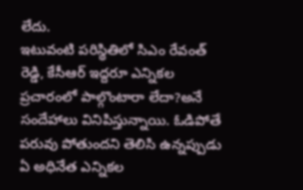లేదు.
ఇటువంటి పరిస్థితిలో సిఎం రేవంత్ రెడ్డి, కేసీఆర్ ఇద్దరూ ఎన్నికల ప్రచారంలో పాల్గొంటారా లేదా?అనే సందేహాలు వినిపిస్తున్నాయి. ఓడిపోతే పరువు పోతుందని తెలిసి ఉన్నప్పుడు ఏ అధినేత ఎన్నికల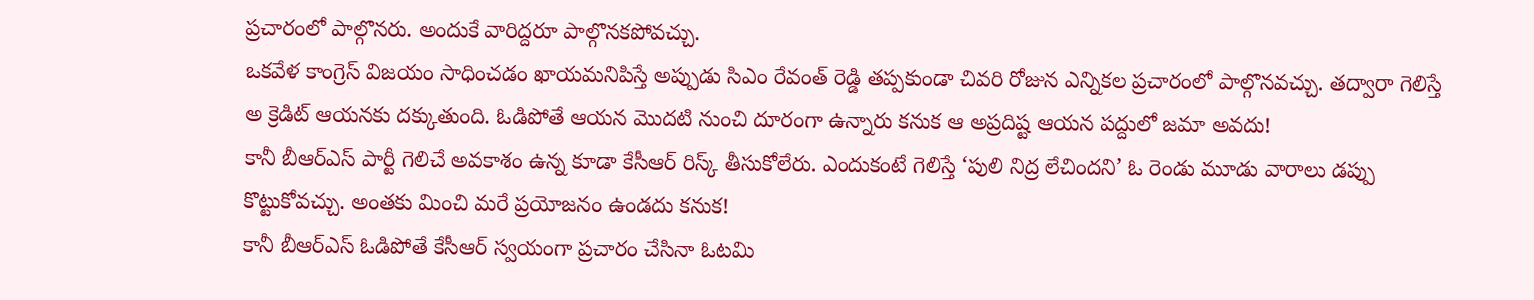ప్రచారంలో పాల్గొనరు. అందుకే వారిద్దరూ పాల్గొనకపోవచ్చు.
ఒకవేళ కాంగ్రెస్ విజయం సాధించడం ఖాయమనిపిస్తే అప్పుడు సిఎం రేవంత్ రెడ్డి తప్పకుండా చివరి రోజున ఎన్నికల ప్రచారంలో పాల్గొనవచ్చు. తద్వారా గెలిస్తే అ క్రెడిట్ ఆయనకు దక్కుతుంది. ఓడిపోతే ఆయన మొదటి నుంచి దూరంగా ఉన్నారు కనుక ఆ అప్రదిష్ట ఆయన పద్దులో జమా అవదు!
కానీ బీఆర్ఎస్ పార్టీ గెలిచే అవకాశం ఉన్న కూడా కేసీఆర్ రిస్క్ తీసుకోలేరు. ఎందుకంటే గెలిస్తే ‘పులి నిద్ర లేచిందని’ ఓ రెండు మూడు వారాలు డప్పు కొట్టుకోవచ్చు. అంతకు మించి మరే ప్రయోజనం ఉండదు కనుక!
కానీ బీఆర్ఎస్ ఓడిపోతే కేసీఆర్ స్వయంగా ప్రచారం చేసినా ఓటమి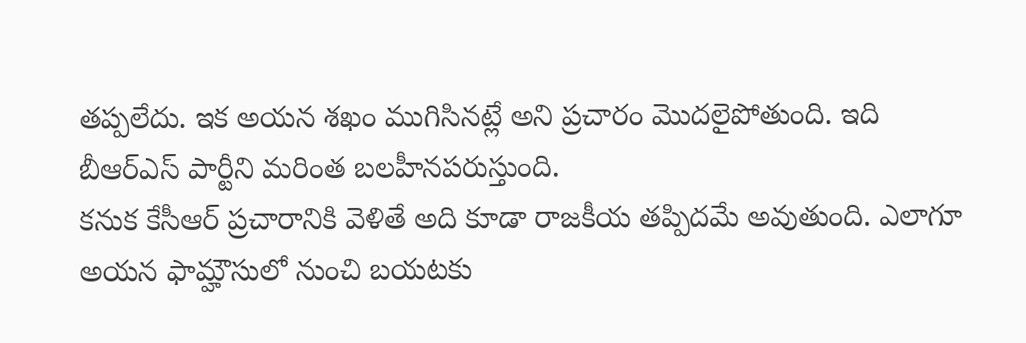తప్పలేదు. ఇక అయన శఖం ముగిసినట్లే అని ప్రచారం మొదలైపోతుంది. ఇది బీఆర్ఎస్ పార్టీని మరింత బలహీనపరుస్తుంది.
కనుక కేసీఆర్ ప్రచారానికి వెళితే అది కూడా రాజకీయ తప్పిదమే అవుతుంది. ఎలాగూ అయన ఫామ్హౌసులో నుంచి బయటకు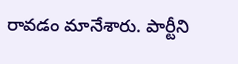రావడం మానేశారు. పార్టీని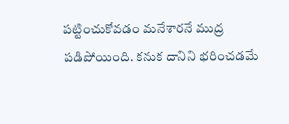పట్టించుకోవడం మనేశారనే ముద్ర పడిపోయింది. కనుక దానిని భరించడమే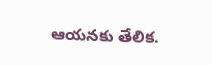ఆయనకు తేలిక.